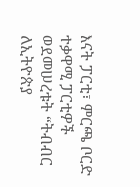እናት ፓርቲ፣ ምርጫ ቦርድ ተቃዋሚ ፓርቲዎች ወደመሠረቱት “ትብብር ለኢትዮጵያ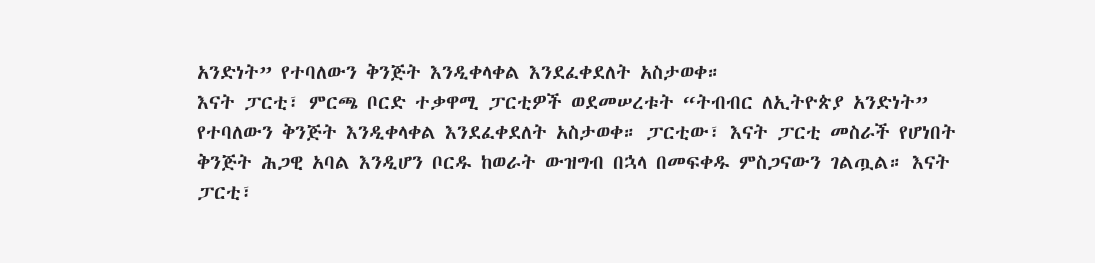አንድነት” የተባለውን ቅንጅት እንዲቀላቀል እንደፈቀደለት አስታወቀ።
እናት ፓርቲ፣ ምርጫ ቦርድ ተቃዋሚ ፓርቲዎች ወደመሠረቱት “ትብብር ለኢትዮጵያ አንድነት” የተባለውን ቅንጅት እንዲቀላቀል እንደፈቀደለት አስታወቀ። ፓርቲው፣ እናት ፓርቲ መስራች የሆነበት ቅንጅት ሕጋዊ አባል እንዲሆን ቦርዱ ከወራት ውዝግብ በኋላ በመፍቀዱ ምስጋናውን ገልጧል። እናት ፓርቲ፣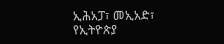ኢሕአፓ፣ መኢአድ፣ የኢትዮጵያ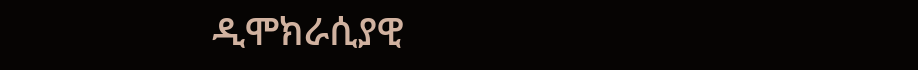ዲሞክራሲያዊ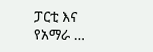ፓርቲ እና የአማራ …